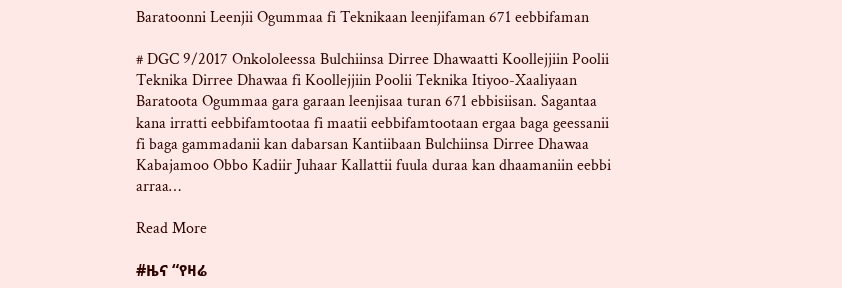Baratoonni Leenjii Ogummaa fi Teknikaan leenjifaman 671 eebbifaman

# DGC 9/2017 Onkololeessa Bulchiinsa Dirree Dhawaatti Koollejjiin Poolii Teknika Dirree Dhawaa fi Koollejjiin Poolii Teknika Itiyoo-Xaaliyaan Baratoota Ogummaa gara garaan leenjisaa turan 671 ebbisiisan. Sagantaa kana irratti eebbifamtootaa fi maatii eebbifamtootaan ergaa baga geessanii fi baga gammadanii kan dabarsan Kantiibaan Bulchiinsa Dirree Dhawaa Kabajamoo Obbo Kadiir Juhaar Kallattii fuula duraa kan dhaamaniin eebbi arraa…

Read More

#ዜና “የዛሬ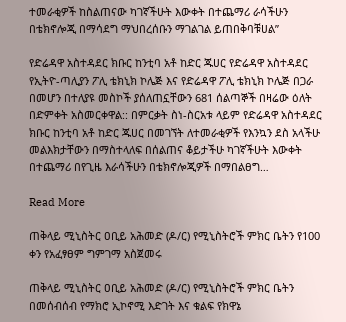ተመራቂዎች ከስልጠናው ካገኛችሁት እውቀት በተጨማሪ ራሳችሁን በቴክኖሎጂ በማሳደግ ማህበረሰቡን ማገልገል ይጠበቅባቹሀል”

የድሬዳዋ አስተዳደር ክቡር ከንቲባ አቶ ከድር ጁሀር የድሬዳዋ አስተዳደር የኢትዮ-ጣሊያን ፖሊ ቴክኒክ ኮሌጅ እና የድሬዳዋ ፖሊ ቴክኒክ ኮሌጅ በጋራ በመሆን በተለያዩ መስኮች ያሰለጠኗቸውን 681 ሰልጣኞች በዛሬው ዕለት በድምቀት አስመርቀዋል:: በምርቃት ስነ-ስርአቱ ላይም የድሬዳዋ አስተዳደር ክቡር ከንቲባ አቶ ከድር ጁሀር በመገኘት ለተመራቂዎች የእንኳን ደስ አላችሁ መልእክታቸውን በማስተላለፍ በሰልጠና ቆይታችሁ ካገኛችሁት እውቀት በተጨማሪ በየጊዜ እራሳችሁን በቴክኖሎጂዎች በማበልፀግ…

Read More

ጠቅላይ ሚኒስትር ዐቢይ አሕመድ (ዶ/ር) የሚኒስትሮች ምክር ቤትን የ100 ቀን የአፈፃፀም ግምገማ አስጀመሩ

ጠቅላይ ሚኒስትር ዐቢይ አሕመድ (ዶ/ር) የሚኒስትሮች ምክር ቤትን በመሰብሰብ የማክሮ ኢኮኖሚ እድገት እና ቁልፍ የክዋኔ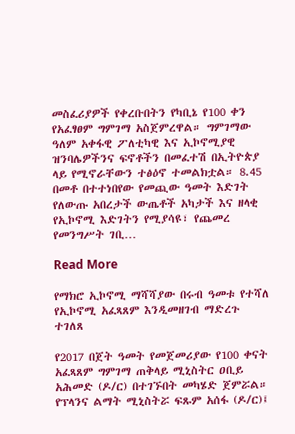መስፈሪያዎች የቀረቡበትን የካቢኔ የ100 ቀን የአፈፃፀም ግምገማ አስጀምረዋል። ግምገማው ዓለም አቀፋዊ ፖለቲካዊ እና ኢኮኖሚያዊ ዝንባሌዎችንና ፍኖቶችን በመፈተሽ በኢትዮጵያ ላይ የሚኖራቸውን ተፅዕኖ ተመልክቷል። 8.45 በመቶ በተተነበየው የመጪው ዓመት እድገት የለውጡ አበረታች ውጤቶች አካታች እና ዘላቂ የኢኮኖሚ እድገትን የሚያሳዩ፣ የጨመረ የመንግሥት ገቢ…

Read More

የማክሮ ኢኮኖሚ ማሻሻያው በሩብ ዓመቱ የተሻለ የኢኮኖሚ አፈጻጸም እንዲመዘገብ ማድረጉ ተገለጸ

የ2017 በጀት ዓመት የመጀመሪያው የ100 ቀናት አፈጻጸም ግምገማ ጠቅላይ ሚኒስትር ዐቢይ አሕመድ (ዶ/ር) በተገኙበት መካሄድ ጀምሯል። የፕላንና ልማት ሚኒስትሯ ፍጹም አሰፋ (ዶ/ር)፤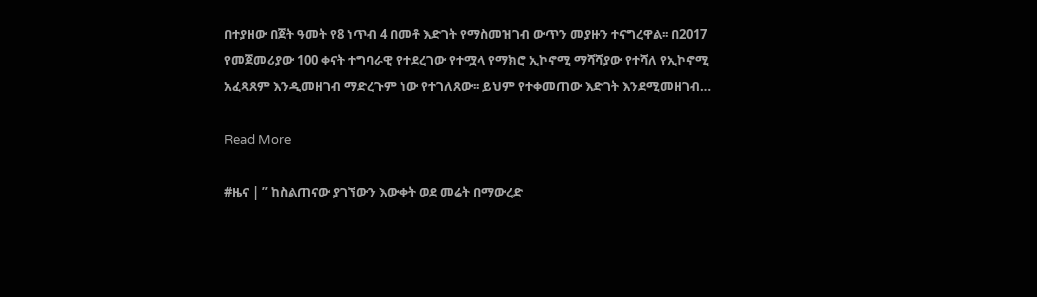በተያዘው በጀት ዓመት የ8 ነጥብ 4 በመቶ እድገት የማስመዝገብ ውጥን መያዙን ተናግረዋል፡፡ በ2017 የመጀመሪያው 100 ቀናት ተግባራዊ የተደረገው የተሟላ የማክሮ ኢኮኖሚ ማሻሻያው የተሻለ የኢኮኖሚ አፈጻጸም እንዲመዘገብ ማድረጉም ነው የተገለጸው፡፡ ይህም የተቀመጠው እድገት እንደሚመዘገብ…

Read More

#ዜና | ” ከስልጠናው ያገኘውን እውቀት ወደ መሬት በማውረድ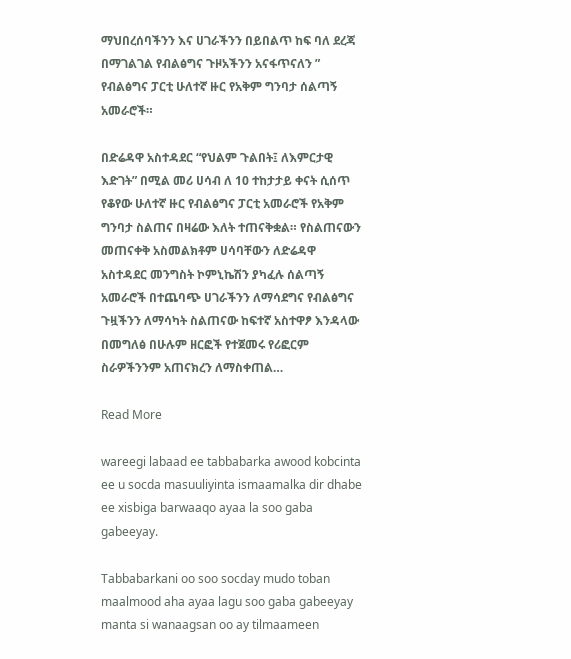ማህበረሰባችንን እና ሀገራችንን በይበልጥ ከፍ ባለ ደረጃ በማገልገል የብልፅግና ጉዞአችንን አናፋጥናለን ” የብልፅግና ፓርቲ ሁለተኛ ዙር የአቅም ግንባታ ሰልጣኝ አመራሮች።

በድሬዳዋ አስተዳደር “የህልም ጉልበት፤ ለእምርታዊ እድገት” በሚል መሪ ሀሳብ ለ 10 ተከታታይ ቀናት ሲሰጥ የቆየው ሁለተኛ ዙር የብልፅግና ፓርቲ አመራሮች የአቅም ግንባታ ስልጠና በዛሬው እለት ተጠናቅቋል። የስልጠናውን መጠናቀቅ አስመልክቶም ሀሳባቸውን ለድሬዳዋ አስተዳደር መንግስት ኮምኒኬሽን ያካፈሉ ሰልጣኝ አመራሮች በተጨባጭ ሀገራችንን ለማሳደግና የብልፅግና ጉዟችንን ለማሳካት ስልጠናው ከፍተኛ አስተዋፆ እንዳላው በመግለፅ በሁሉም ዘርፎች የተጀመሩ የሪፎርም ስራዎችንንም አጠናክረን ለማስቀጠል…

Read More

wareegi labaad ee tabbabarka awood kobcinta ee u socda masuuliyinta ismaamalka dir dhabe ee xisbiga barwaaqo ayaa la soo gaba gabeeyay.

Tabbabarkani oo soo socday mudo toban maalmood aha ayaa lagu soo gaba gabeeyay manta si wanaagsan oo ay tilmaameen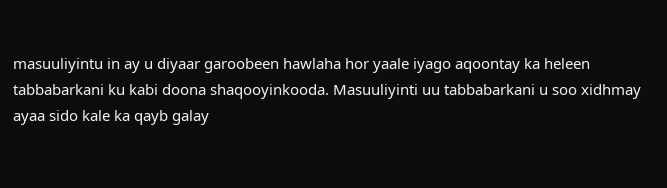masuuliyintu in ay u diyaar garoobeen hawlaha hor yaale iyago aqoontay ka heleen tabbabarkani ku kabi doona shaqooyinkooda. Masuuliyinti uu tabbabarkani u soo xidhmay ayaa sido kale ka qayb galay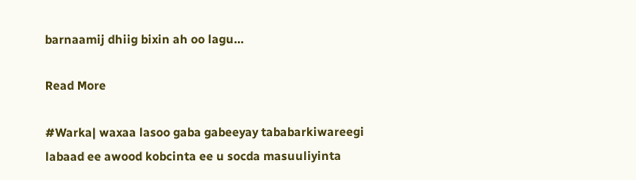barnaamij dhiig bixin ah oo lagu…

Read More

#Warka| waxaa lasoo gaba gabeeyay tababarkiwareegi labaad ee awood kobcinta ee u socda masuuliyinta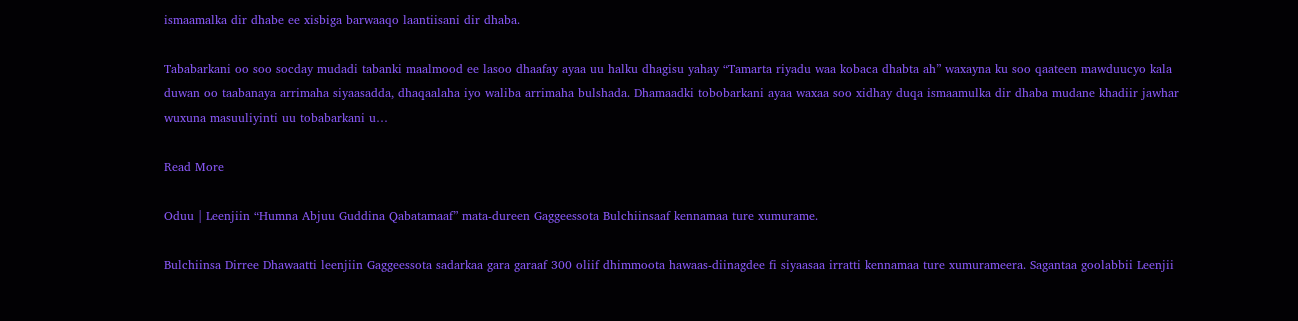ismaamalka dir dhabe ee xisbiga barwaaqo laantiisani dir dhaba.

Tababarkani oo soo socday mudadi tabanki maalmood ee lasoo dhaafay ayaa uu halku dhagisu yahay “Tamarta riyadu waa kobaca dhabta ah” waxayna ku soo qaateen mawduucyo kala duwan oo taabanaya arrimaha siyaasadda, dhaqaalaha iyo waliba arrimaha bulshada. Dhamaadki tobobarkani ayaa waxaa soo xidhay duqa ismaamulka dir dhaba mudane khadiir jawhar wuxuna masuuliyinti uu tobabarkani u…

Read More

Oduu | Leenjiin “Humna Abjuu Guddina Qabatamaaf” mata-dureen Gaggeessota Bulchiinsaaf kennamaa ture xumurame.

Bulchiinsa Dirree Dhawaatti leenjiin Gaggeessota sadarkaa gara garaaf 300 oliif dhimmoota hawaas-diinagdee fi siyaasaa irratti kennamaa ture xumurameera. Sagantaa goolabbii Leenjii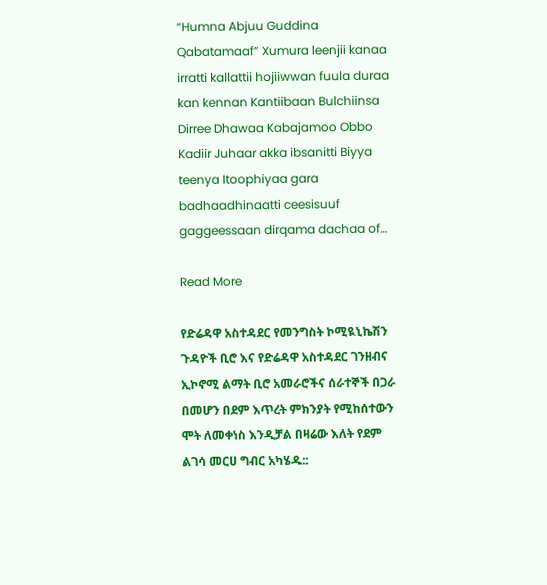“Humna Abjuu Guddina Qabatamaaf” Xumura leenjii kanaa irratti kallattii hojiiwwan fuula duraa kan kennan Kantiibaan Bulchiinsa Dirree Dhawaa Kabajamoo Obbo Kadiir Juhaar akka ibsanitti Biyya teenya Itoophiyaa gara badhaadhinaatti ceesisuuf gaggeessaan dirqama dachaa of…

Read More

የድሬዳዋ አስተዳደር የመንግስት ኮሚዪኒኬሽን ጉዳዮች ቢሮ እና የድሬዳዋ አስተዳደር ገንዘብና ኢኮኖሚ ልማት ቢሮ አመራሮችና ሰራተኞች በጋራ በመሆን በደም እጥረት ምክንያት የሚከሰተውን ሞት ለመቀነስ እንዲቻል በዛሬው እለት የደም ልገሳ መርሀ ግብር አካሄዱ::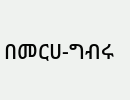በመርሀ-ግብሩ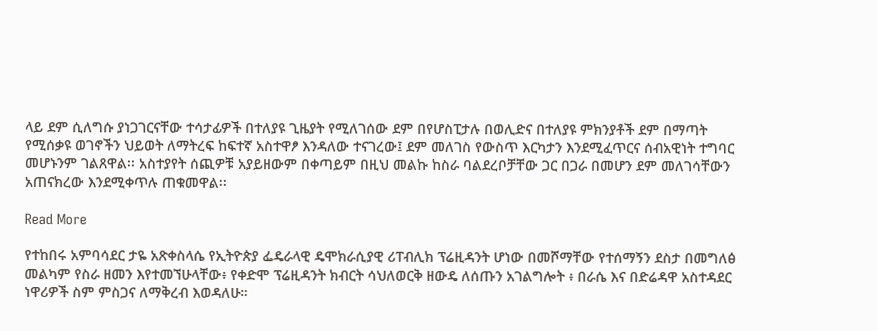ላይ ደም ሲለግሱ ያነጋገርናቸው ተሳታፊዎች በተለያዩ ጊዜያት የሚለገሰው ደም በየሆስፒታሉ በወሊድና በተለያዩ ምክንያቶች ደም በማጣት የሚሰቃዩ ወገኖችን ህይወት ለማትረፍ ከፍተኛ አስተዋፆ እንዳለው ተናገረው፤ ደም መለገስ የውስጥ እርካታን እንደሚፈጥርና ሰብአዊነት ተግባር መሆኑንም ገልጸዋል፡፡ አስተያየት ሰጪዎቹ አያይዘውም በቀጣይም በዚህ መልኩ ከስራ ባልደረቦቻቸው ጋር በጋራ በመሆን ደም መለገሳቸውን አጠናክረው እንደሚቀጥሉ ጠቁመዋል፡፡

Read More

የተከበሩ አምባሳደር ታዬ አጽቀስላሴ የኢትዮጵያ ፌዴራላዊ ዴሞክራሲያዊ ሪፐብሊክ ፕሬዚዳንት ሆነው በመሾማቸው የተሰማኝን ደስታ በመግለፅ መልካም የስራ ዘመን እየተመኘሁላቸው፥ የቀድሞ ፕሬዚዳንት ክብርት ሳህለወርቅ ዘውዴ ለሰጡን አገልግሎት ፥ በራሴ እና በድሬዳዋ አስተዳደር ነዋሪዎች ስም ምስጋና ለማቅረብ እወዳለሁ።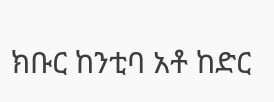ክቡር ከንቲባ አቶ ከድር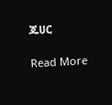ጁሀር

Read More